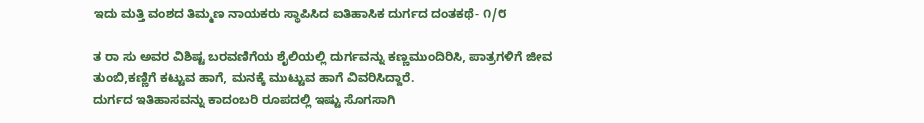ಇದು ಮತ್ತಿ ವಂಶದ ತಿಮ್ಮಣ ನಾಯಕರು ಸ್ಥಾಪಿಸಿದ ಐತಿಹಾಸಿಕ ದುರ್ಗದ ದಂತಕಥೆ- ೧/೮

ತ ರಾ ಸು ಅವರ ವಿಶಿಷ್ಟ ಬರವಣಿಗೆಯ ಶೈಲಿಯಲ್ಲಿ ದುರ್ಗವನ್ನು ಕಣ್ಣಮುಂದಿರಿಸಿ, ಪಾತ್ರಗಳಿಗೆ ಜೀವ ತುಂಬಿ,ಕಣ್ಣಿಗೆ ಕಟ್ಟುವ ಹಾಗೆ, ಮನಕ್ಕೆ ಮುಟ್ಟುವ ಹಾಗೆ ವಿವರಿಸಿದ್ದಾರೆ.
ದುರ್ಗದ ಇತಿಹಾಸವನ್ನು ಕಾದಂಬರಿ ರೂಪದಲ್ಲಿ ಇಷ್ಟು ಸೊಗಸಾಗಿ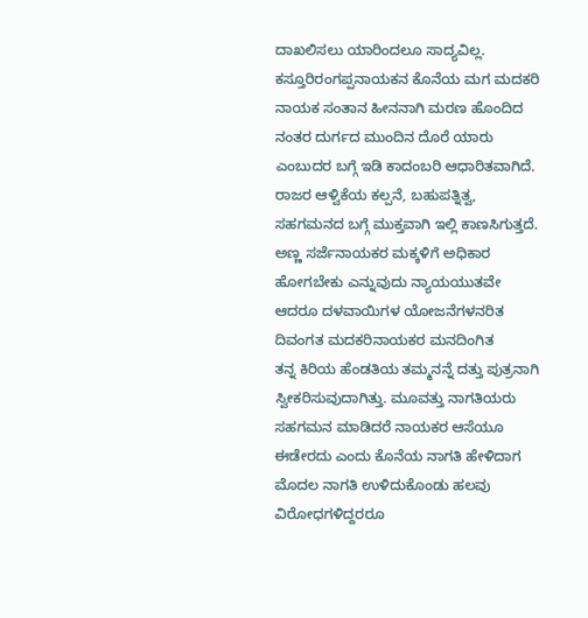ದಾಖಲಿಸಲು ಯಾರಿಂದಲೂ ಸಾದ್ಯವಿಲ್ಲ.
ಕಸ್ತೂರಿರಂಗಪ್ಪನಾಯಕನ ಕೊನೆಯ ಮಗ ಮದಕರಿ ನಾಯಕ ಸಂತಾನ ಹೀನನಾಗಿ ಮರಣ ಹೊಂದಿದ ನಂತರ ದುರ್ಗದ ಮುಂದಿನ ದೊರೆ ಯಾರು ಎಂಬುದರ ಬಗ್ಗೆ ಇಡಿ ಕಾದಂಬರಿ ಆಧಾರಿತವಾಗಿದೆ.
ರಾಜರ ಆಳ್ವಿಕೆಯ ಕಲ್ಪನೆ, ಬಹುಪತ್ನಿತ್ವ, ಸಹಗಮನದ ಬಗ್ಗೆ ಮುಕ್ತವಾಗಿ ಇಲ್ಲಿ ಕಾಣಸಿಗುತ್ತದೆ.
ಅಣ್ಣ ಸರ್ಜೆನಾಯಕರ ಮಕ್ಕಳಿಗೆ ಅಧಿಕಾರ ಹೋಗಬೇಕು ಎನ್ನುವುದು ನ್ಯಾಯಯುತವೇ ಆದರೂ ದಳವಾಯಿಗಳ ಯೋಜನೆಗಳನರಿತ ದಿವಂಗತ ಮದಕರಿನಾಯಕರ ಮನದಿಂಗಿತ
ತನ್ನ ಕಿರಿಯ ಹೆಂಡತಿಯ ತಮ್ಮನನ್ನೆ ದತ್ತು ಪುತ್ರನಾಗಿ ಸ್ವೀಕರಿಸುವುದಾಗಿತ್ತು. ಮೂವತ್ತು ನಾಗತಿಯರು ಸಹಗಮನ ಮಾಡಿದರೆ ನಾಯಕರ ಆಸೆಯೂ ಈಡೇರದು ಎಂದು ಕೊನೆಯ ನಾಗತಿ ಹೇಳಿದಾಗ ಮೊದಲ ನಾಗತಿ ಉಳಿದುಕೊಂಡು ಹಲವು ವಿರೋಧಗಳಿದ್ದರರೂ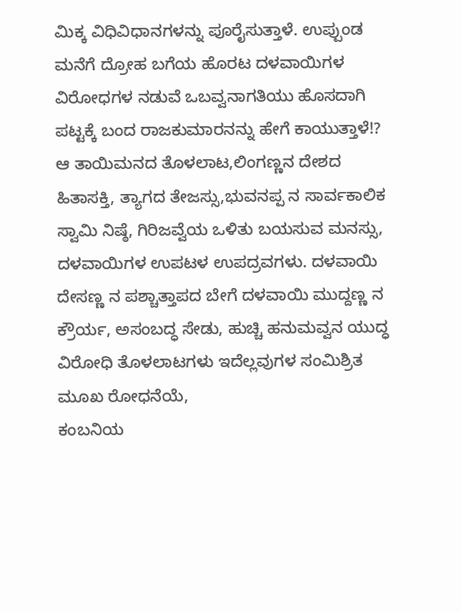ಮಿಕ್ಕ ವಿಧಿವಿಧಾನಗಳನ್ನು ಪೂರೈಸುತ್ತಾಳೆ. ಉಪ್ಪುಂಡ ಮನೆಗೆ ದ್ರೋಹ ಬಗೆಯ ಹೊರಟ ದಳವಾಯಿಗಳ ವಿರೋಧಗಳ ನಡುವೆ ಒಬವ್ವನಾಗತಿಯು ಹೊಸದಾಗಿ ಪಟ್ಟಕ್ಕೆ ಬಂದ ರಾಜಕುಮಾರನನ್ನು ಹೇಗೆ ಕಾಯುತ್ತಾಳೆ!?
ಆ ತಾಯಿಮನದ ತೊಳಲಾಟ,ಲಿಂಗಣ್ಣನ ದೇಶದ ಹಿತಾಸಕ್ತಿ, ತ್ಯಾಗದ ತೇಜಸ್ಸು,ಭುವನಪ್ಪ ನ ಸಾರ್ವಕಾಲಿಕ ಸ್ವಾಮಿ ನಿಷ್ಠೆ, ಗಿರಿಜವ್ವೆಯ ಒಳಿತು ಬಯಸುವ ಮನಸ್ಸು, ದಳವಾಯಿಗಳ ಉಪಟಳ ಉಪದ್ರವಗಳು. ದಳವಾಯಿ ದೇಸಣ್ಣ ನ ಪಶ್ಚಾತ್ತಾಪದ ಬೇಗೆ ದಳವಾಯಿ ಮುದ್ದಣ್ಣ ನ ಕ್ರೌರ್ಯ, ಅಸಂಬದ್ಧ ಸೇಡು, ಹುಚ್ಚಿ ಹನುಮವ್ವನ ಯುದ್ಧ ವಿರೋಧಿ ತೊಳಲಾಟಗಳು ಇದೆಲ್ಲವುಗಳ ಸಂಮಿಶ್ರಿತ ಮೂಖ ರೋಧನೆಯೆ,
ಕಂಬನಿಯ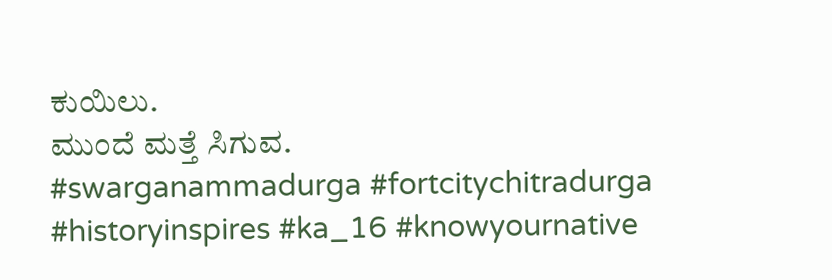ಕುಯಿಲು.
ಮುಂದೆ ಮತ್ತೆ ಸಿಗುವ.
#swarganammadurga #fortcitychitradurga #historyinspires #ka_16 #knowyournative